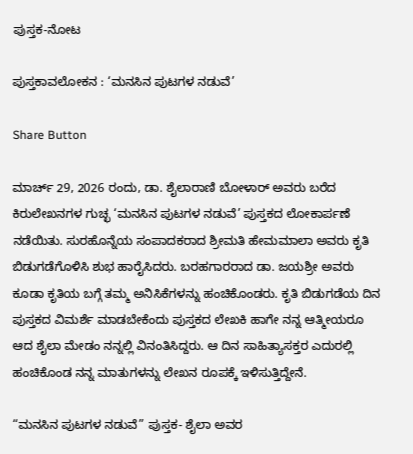ಪುಸ್ತಕ-ನೋಟ

ಪುಸ್ತಕಾವಲೋಕನ : ‘ಮನಸಿನ ಪುಟಗಳ ನಡುವೆ’

Share Button

ಮಾರ್ಚ್ 29, 2026 ರಂದು, ಡಾ. ಶೈಲಾರಾಣಿ ಬೋಳಾರ್ ಅವರು ಬರೆದ ಕಿರುಲೇಖನಗಳ ಗುಚ್ಛ ‘ಮನಸಿನ ಪುಟಗಳ ನಡುವೆ’ ಪುಸ್ತಕದ ಲೋಕಾರ್ಪಣೆ ನಡೆಯಿತು. ಸುರಹೊನ್ನೆಯ ಸಂಪಾದಕರಾದ ಶ್ರೀಮತಿ ಹೇಮಮಾಲಾ ಅವರು ಕೃತಿ ಬಿಡುಗಡೆಗೊಳಿಸಿ ಶುಭ ಹಾರೈಸಿದರು. ಬರಹಗಾರರಾದ ಡಾ. ಜಯಶ್ರೀ ಅವರು ಕೂಡಾ ಕೃತಿಯ ಬಗ್ಗೆ ತಮ್ಮ ಅನಿಸಿಕೆಗಳನ್ನು ಹಂಚಿಕೊಂಡರು. ಕೃತಿ ಬಿಡುಗಡೆಯ ದಿನ ಪುಸ್ತಕದ ವಿಮರ್ಶೆ ಮಾಡಬೇಕೆಂದು ಪುಸ್ತಕದ ಲೇಖಕಿ ಹಾಗೇ ನನ್ನ ಆತ್ಮೀಯರೂ ಆದ ಶೈಲಾ ಮೇಡಂ ನನ್ನಲ್ಲಿ ವಿನಂತಿಸಿದ್ದರು. ಆ ದಿನ ಸಾಹಿತ್ಯಾಸಕ್ತರ ಎದುರಲ್ಲಿ ಹಂಚಿಕೊಂಡ ನನ್ನ ಮಾತುಗಳನ್ನು ಲೇಖನ ರೂಪಕ್ಕೆ ಇಳಿಸುತ್ತಿದ್ದೇನೆ.

“ಮನಸಿನ ಪುಟಗಳ ನಡುವೆ” ಪುಸ್ತಕ- ಶೈಲಾ ಅವರ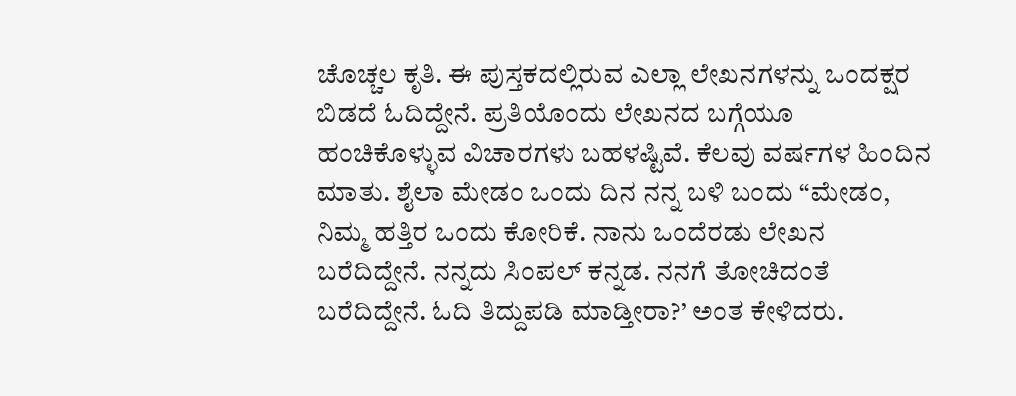ಚೊಚ್ಚಲ ಕೃತಿ. ಈ ಪುಸ್ತಕದಲ್ಲಿರುವ ಎಲ್ಲಾ ಲೇಖನಗಳನ್ನು ಒಂದಕ್ಷರ ಬಿಡದೆ ಓದಿದ್ದೇನೆ. ಪ್ರತಿಯೊಂದು ಲೇಖನದ ಬಗ್ಗೆಯೂ ಹಂಚಿಕೊಳ್ಳುವ ವಿಚಾರಗಳು ಬಹಳಷ್ಟಿವೆ. ಕೆಲವು ವರ್ಷಗಳ ಹಿಂದಿನ ಮಾತು. ಶೈಲಾ ಮೇಡಂ ಒಂದು ದಿನ ನನ್ನ ಬಳಿ ಬಂದು “ಮೇಡಂ, ನಿಮ್ಮ ಹತ್ತಿರ ಒಂದು ಕೋರಿಕೆ. ನಾನು ಒಂದೆರಡು ಲೇಖನ ಬರೆದಿದ್ದೇನೆ. ನನ್ನದು ಸಿಂಪಲ್ ಕನ್ನಡ. ನನಗೆ ತೋಚಿದಂತೆ ಬರೆದಿದ್ದೇನೆ. ಓದಿ ತಿದ್ದುಪಡಿ ಮಾಡ್ತೀರಾ?’ ಅಂತ ಕೇಳಿದರು.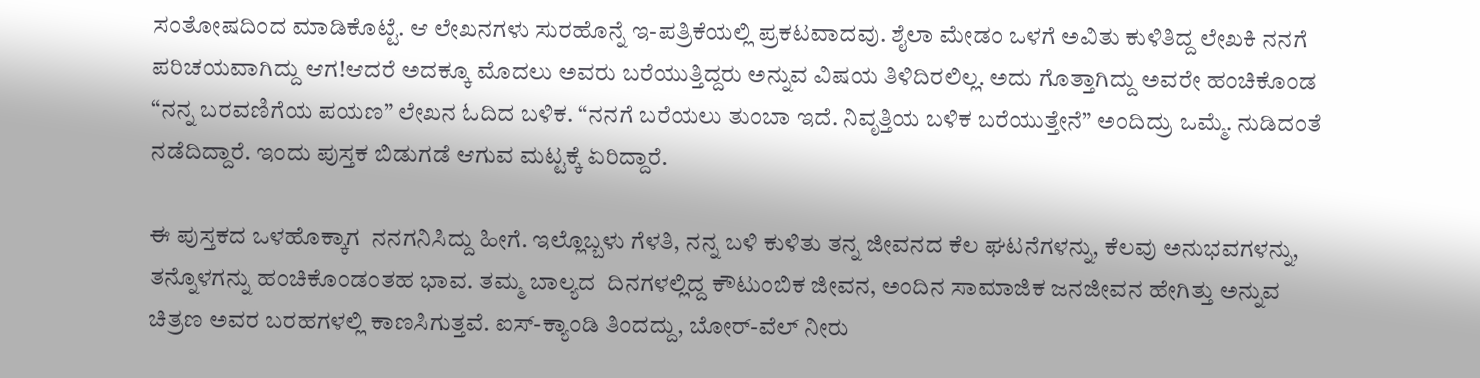ಸಂತೋಷದಿಂದ ಮಾಡಿಕೊಟ್ಟೆ. ಆ ಲೇಖನಗಳು ಸುರಹೊನ್ನೆ ಇ-ಪತ್ರಿಕೆಯಲ್ಲಿ ಪ್ರಕಟವಾದವು. ಶೈಲಾ ಮೇಡಂ ಒಳಗೆ ಅವಿತು ಕುಳಿತಿದ್ದ ಲೇಖಕಿ ನನಗೆ ಪರಿಚಯವಾಗಿದ್ದು ಆಗ!ಆದರೆ ಅದಕ್ಕೂ ಮೊದಲು ಅವರು ಬರೆಯುತ್ತಿದ್ದರು ಅನ್ನುವ ವಿಷಯ ತಿಳಿದಿರಲಿಲ್ಲ. ಅದು ಗೊತ್ತಾಗಿದ್ದು ಅವರೇ ಹಂಚಿಕೊಂಡ “ನನ್ನ ಬರವಣಿಗೆಯ ಪಯಣ” ಲೇಖನ ಓದಿದ ಬಳಿಕ. “ನನಗೆ ಬರೆಯಲು ತುಂಬಾ ಇದೆ. ನಿವೃತ್ತಿಯ ಬಳಿಕ ಬರೆಯುತ್ತೇನೆ” ಅಂದಿದ್ರು ಒಮ್ಮೆ. ನುಡಿದಂತೆ ನಡೆದಿದ್ದಾರೆ. ಇಂದು ಪುಸ್ತಕ ಬಿಡುಗಡೆ ಆಗುವ ಮಟ್ಟಕ್ಕೆ ಏರಿದ್ದಾರೆ.

ಈ ಪುಸ್ತಕದ ಒಳಹೊಕ್ಕಾಗ  ನನಗನಿಸಿದ್ದು ಹೀಗೆ. ಇಲ್ಲೊಬ್ಬಳು ಗೆಳತಿ, ನನ್ನ ಬಳಿ ಕುಳಿತು ತನ್ನ ಜೀವನದ ಕೆಲ ಘಟನೆಗಳನ್ನು, ಕೆಲವು ಅನುಭವಗಳನ್ನು, ತನ್ನೊಳಗನ್ನು ಹಂಚಿಕೊಂಡಂತಹ ಭಾವ. ತಮ್ಮ ಬಾಲ್ಯದ  ದಿನಗಳಲ್ಲಿದ್ದ ಕೌಟುಂಬಿಕ ಜೀವನ, ಅಂದಿನ ಸಾಮಾಜಿಕ ಜನಜೀವನ ಹೇಗಿತ್ತು ಅನ್ನುವ ಚಿತ್ರಣ ಅವರ ಬರಹಗಳಲ್ಲಿ ಕಾಣಸಿಗುತ್ತವೆ. ಐಸ್-ಕ್ಯಾಂಡಿ ತಿಂದದ್ದು, ಬೋರ್-ವೆಲ್ ನೀರು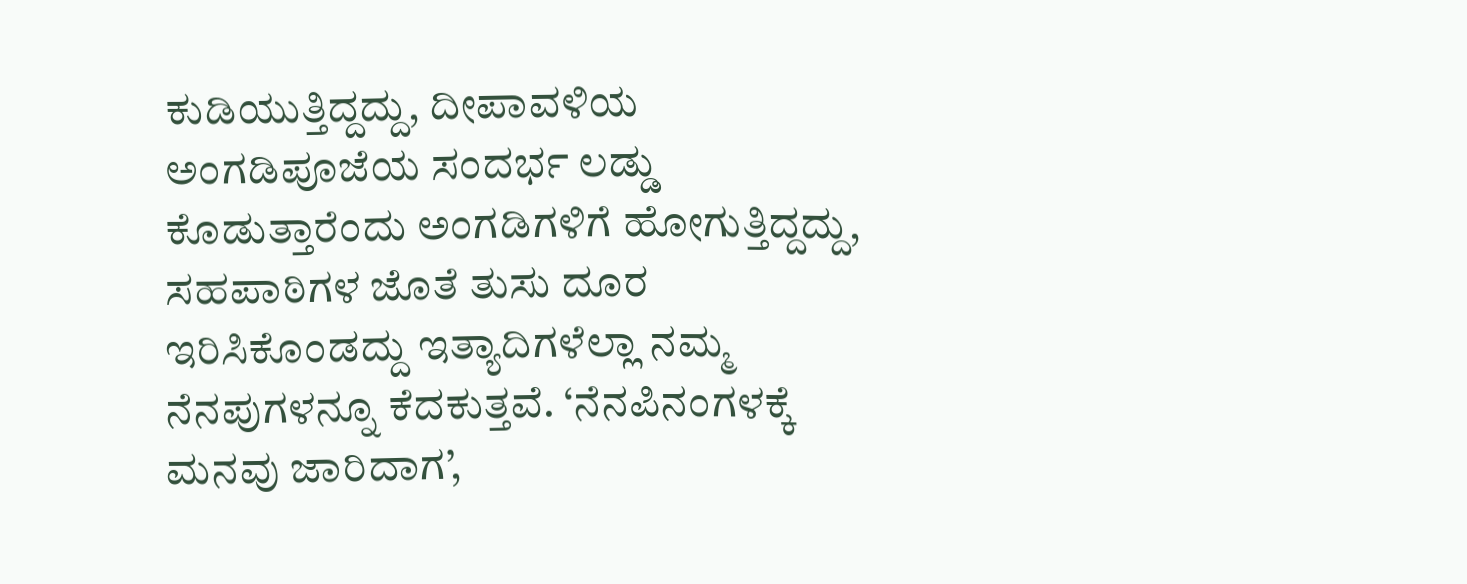ಕುಡಿಯುತ್ತಿದ್ದದ್ದು, ದೀಪಾವಳಿಯ ಅಂಗಡಿಪೂಜೆಯ ಸಂದರ್ಭ ಲಡ್ಡು ಕೊಡುತ್ತಾರೆಂದು ಅಂಗಡಿಗಳಿಗೆ ಹೋಗುತ್ತಿದ್ದದ್ದು, ಸಹಪಾಠಿಗಳ ಜೊತೆ ತುಸು ದೂರ ಇರಿಸಿಕೊಂಡದ್ದು ಇತ್ಯಾದಿಗಳೆಲ್ಲಾ ನಮ್ಮ ನೆನಪುಗಳನ್ನೂ ಕೆದಕುತ್ತವೆ. ‘ನೆನಪಿನಂಗಳಕ್ಕೆ ಮನವು ಜಾರಿದಾಗ’,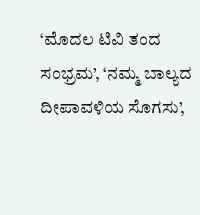‘ಮೊದಲ ಟಿವಿ ತಂದ ಸಂಭ್ರಮ’, ‘ನಮ್ಮ ಬಾಲ್ಯದ ದೀಪಾವಳಿಯ ಸೊಗಸು’,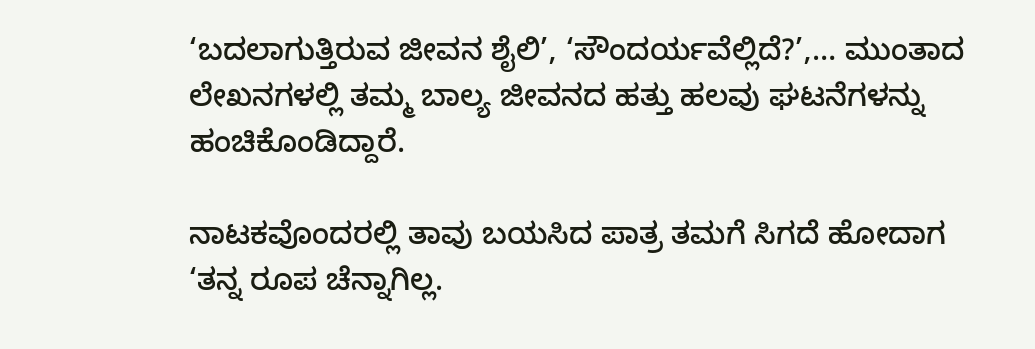‘ಬದಲಾಗುತ್ತಿರುವ ಜೀವನ ಶೈಲಿ’, ‘ಸೌಂದರ್ಯವೆಲ್ಲಿದೆ?’,… ಮುಂತಾದ ಲೇಖನಗಳಲ್ಲಿ ತಮ್ಮ ಬಾಲ್ಯ ಜೀವನದ ಹತ್ತು ಹಲವು ಘಟನೆಗಳನ್ನು ಹಂಚಿಕೊಂಡಿದ್ದಾರೆ.

ನಾಟಕವೊಂದರಲ್ಲಿ ತಾವು ಬಯಸಿದ ಪಾತ್ರ ತಮಗೆ ಸಿಗದೆ ಹೋದಾಗ ‘ತನ್ನ ರೂಪ ಚೆನ್ನಾಗಿಲ್ಲ.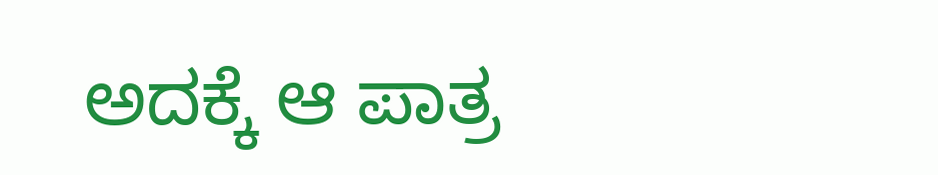ಅದಕ್ಕೆ ಆ ಪಾತ್ರ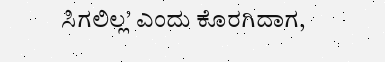ಸಿಗಲಿಲ್ಲ’ ಎಂದು ಕೊರಗಿದಾಗ,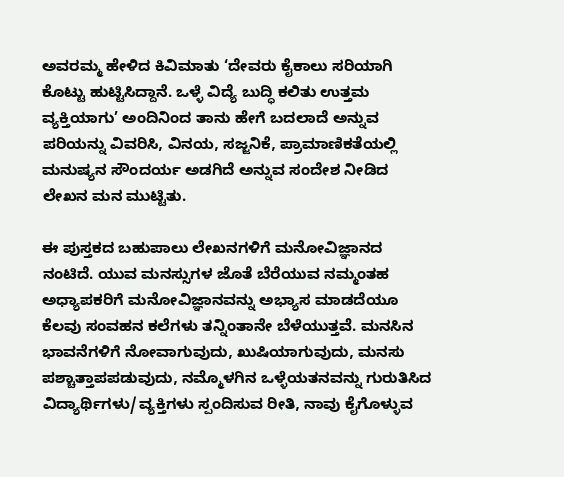ಅವರಮ್ಮ ಹೇಳಿದ ಕಿವಿಮಾತು ‘ದೇವರು ಕೈಕಾಲು ಸರಿಯಾಗಿ ಕೊಟ್ಟು ಹುಟ್ಟಿಸಿದ್ದಾನೆ. ಒಳ್ಳೆ ವಿದ್ಯೆ ಬುದ್ಧಿ ಕಲಿತು ಉತ್ತಮ ವ್ಯಕ್ತಿಯಾಗು’ ಅಂದಿನಿಂದ ತಾನು ಹೇಗೆ ಬದಲಾದೆ ಅನ್ನುವ ಪರಿಯನ್ನು ವಿವರಿಸಿ, ವಿನಯ, ಸಜ್ಜನಿಕೆ, ಪ್ರಾಮಾಣಿಕತೆಯಲ್ಲಿ ಮನುಷ್ಯನ ಸೌಂದರ್ಯ ಅಡಗಿದೆ ಅನ್ನುವ ಸಂದೇಶ ನೀಡಿದ ಲೇಖನ ಮನ ಮುಟ್ಟಿತು.

ಈ ಪುಸ್ತಕದ ಬಹುಪಾಲು ಲೇಖನಗಳಿಗೆ ಮನೋವಿಜ್ಞಾನದ ನಂಟಿದೆ. ಯುವ ಮನಸ್ಸುಗಳ ಜೊತೆ ಬೆರೆಯುವ ನಮ್ಮಂತಹ ಅಧ್ಯಾಪಕರಿಗೆ ಮನೋವಿಜ್ಞಾನವನ್ನು ಅಭ್ಯಾಸ ಮಾಡದೆಯೂ ಕೆಲವು ಸಂವಹನ ಕಲೆಗಳು ತನ್ನಿಂತಾನೇ ಬೆಳೆಯುತ್ತವೆ. ಮನಸಿನ ಭಾವನೆಗಳಿಗೆ ನೋವಾಗುವುದು, ಖುಷಿಯಾಗುವುದು, ಮನಸು ಪಶ್ಚಾತ್ತಾಪಪಡುವುದು, ನಮ್ಮೊಳಗಿನ ಒಳ್ಳೆಯತನವನ್ನು ಗುರುತಿಸಿದ ವಿದ್ಯಾರ್ಥಿಗಳು/ವ್ಯಕ್ತಿಗಳು ಸ್ಪಂದಿಸುವ ರೀತಿ, ನಾವು ಕೈಗೊಳ್ಳುವ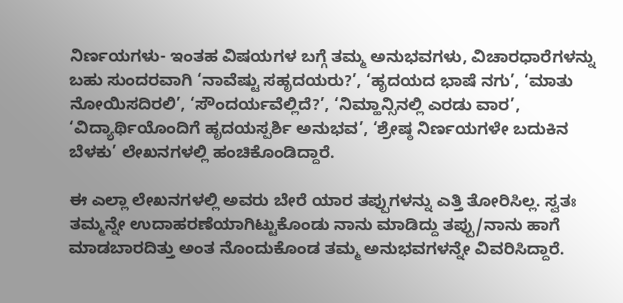ನಿರ್ಣಯಗಳು- ಇಂತಹ ವಿಷಯಗಳ ಬಗ್ಗೆ ತಮ್ಮ ಅನುಭವಗಳು, ವಿಚಾರಧಾರೆಗಳನ್ನು  ಬಹು ಸುಂದರವಾಗಿ ‘ನಾವೆಷ್ಟು ಸಹೃದಯರು?’, ‘ಹೃದಯದ ಭಾಷೆ ನಗು’, ‘ಮಾತು ನೋಯಿಸದಿರಲಿ’, ‘ಸೌಂದರ್ಯವೆಲ್ಲಿದೆ?’, ‘ನಿಮ್ಹಾನ್ಸಿನಲ್ಲಿ ಎರಡು ವಾರ’, ‘ವಿದ್ಯಾರ್ಥಿಯೊಂದಿಗೆ ಹೃದಯಸ್ಪರ್ಶಿ ಅನುಭವ’, ‘ಶ್ರೇಷ್ಠ ನಿರ್ಣಯಗಳೇ ಬದುಕಿನ ಬೆಳಕು’ ಲೇಖನಗಳಲ್ಲಿ ಹಂಚಿಕೊಂಡಿದ್ದಾರೆ.

ಈ ಎಲ್ಲಾ ಲೇಖನಗಳಲ್ಲಿ ಅವರು ಬೇರೆ ಯಾರ ತಪ್ಪುಗಳನ್ನು ಎತ್ತಿ ತೋರಿಸಿಲ್ಲ. ಸ್ವತಃ ತಮ್ಮನ್ನೇ ಉದಾಹರಣೆಯಾಗಿಟ್ಟುಕೊಂಡು ನಾನು ಮಾಡಿದ್ದು ತಪ್ಪು/ನಾನು ಹಾಗೆ ಮಾಡಬಾರದಿತ್ತು ಅಂತ ನೊಂದುಕೊಂಡ ತಮ್ಮ ಅನುಭವಗಳನ್ನೇ ವಿವರಿಸಿದ್ದಾರೆ.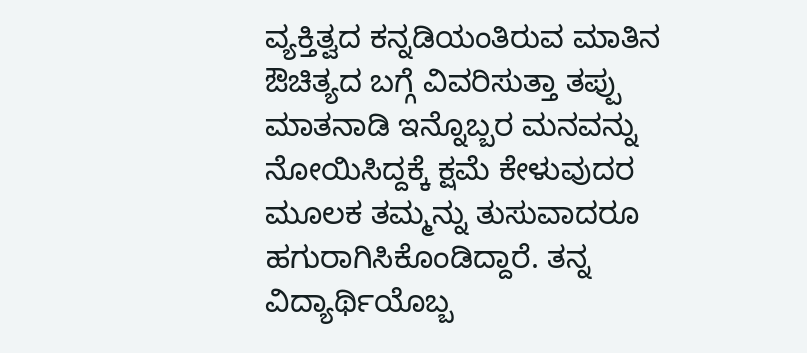ವ್ಯಕ್ತಿತ್ವದ ಕನ್ನಡಿಯಂತಿರುವ ಮಾತಿನ ಔಚಿತ್ಯದ ಬಗ್ಗೆ ವಿವರಿಸುತ್ತಾ ತಪ್ಪು ಮಾತನಾಡಿ ಇನ್ನೊಬ್ಬರ ಮನವನ್ನು ನೋಯಿಸಿದ್ದಕ್ಕೆ ಕ್ಷಮೆ ಕೇಳುವುದರ ಮೂಲಕ ತಮ್ಮನ್ನು ತುಸುವಾದರೂ ಹಗುರಾಗಿಸಿಕೊಂಡಿದ್ದಾರೆ. ತನ್ನ ವಿದ್ಯಾರ್ಥಿಯೊಬ್ಬ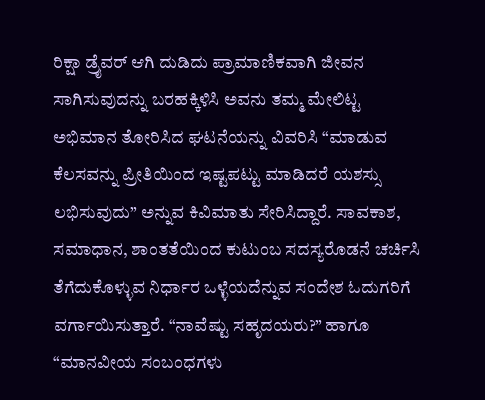ರಿಕ್ಷಾ ಡ್ರೈವರ್ ಆಗಿ ದುಡಿದು ಪ್ರಾಮಾಣಿಕವಾಗಿ ಜೀವನ ಸಾಗಿಸುವುದನ್ನು ಬರಹಕ್ಕಿಳಿಸಿ ಅವನು ತಮ್ಮ ಮೇಲಿಟ್ಟ ಅಭಿಮಾನ ತೋರಿಸಿದ ಘಟನೆಯನ್ನು ವಿವರಿಸಿ “ಮಾಡುವ ಕೆಲಸವನ್ನು ಪ್ರೀತಿಯಿಂದ ಇಷ್ಟಪಟ್ಟು ಮಾಡಿದರೆ ಯಶಸ್ಸು ಲಭಿಸುವುದು” ಅನ್ನುವ ಕಿವಿಮಾತು ಸೇರಿಸಿದ್ದಾರೆ. ಸಾವಕಾಶ, ಸಮಾಧಾನ, ಶಾಂತತೆಯಿಂದ ಕುಟುಂಬ ಸದಸ್ಯರೊಡನೆ ಚರ್ಚಿಸಿ ತೆಗೆದುಕೊಳ್ಳುವ ನಿರ್ಧಾರ ಒಳ್ಳೆಯದೆನ್ನುವ ಸಂದೇಶ ಓದುಗರಿಗೆ ವರ್ಗಾಯಿಸುತ್ತಾರೆ. “ನಾವೆಷ್ಟು ಸಹೃದಯರು?” ಹಾಗೂ “ಮಾನವೀಯ ಸಂಬಂಧಗಳು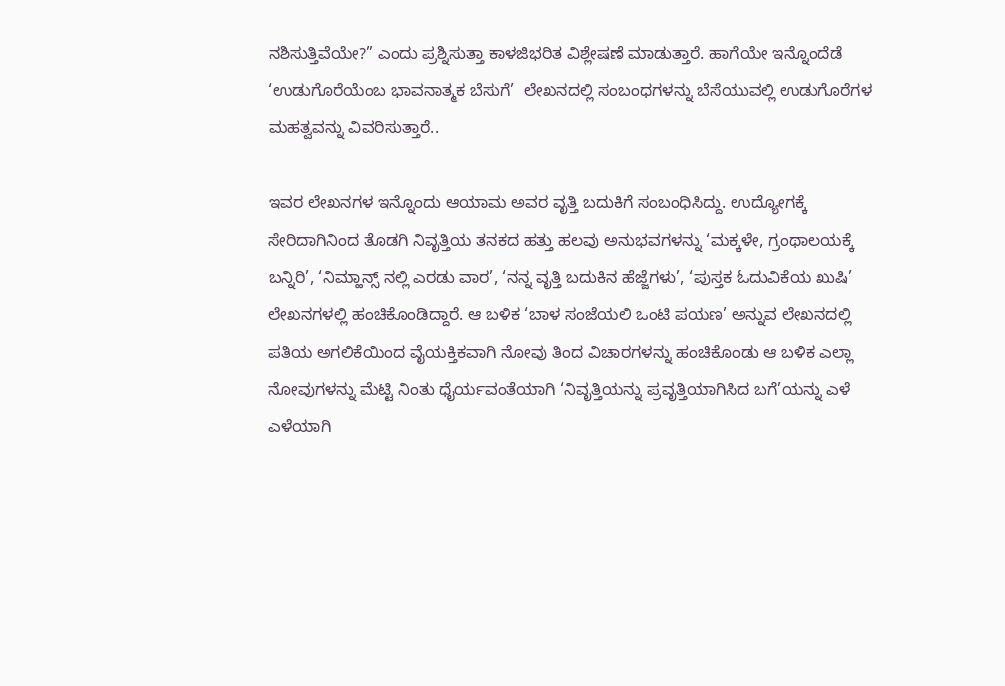ನಶಿಸುತ್ತಿವೆಯೇ?” ಎಂದು ಪ್ರಶ್ನಿಸುತ್ತಾ ಕಾಳಜಿಭರಿತ ವಿಶ್ಲೇಷಣೆ ಮಾಡುತ್ತಾರೆ. ಹಾಗೆಯೇ ಇನ್ನೊಂದೆಡೆ ‘ಉಡುಗೊರೆಯೆಂಬ ಭಾವನಾತ್ಮಕ ಬೆಸುಗೆ’  ಲೇಖನದಲ್ಲಿ ಸಂಬಂಧಗಳನ್ನು ಬೆಸೆಯುವಲ್ಲಿ ಉಡುಗೊರೆಗಳ ಮಹತ್ವವನ್ನು ವಿವರಿಸುತ್ತಾರೆ..

ಇವರ ಲೇಖನಗಳ ಇನ್ನೊಂದು ಆಯಾಮ ಅವರ ವೃತ್ತಿ ಬದುಕಿಗೆ ಸಂಬಂಧಿಸಿದ್ದು. ಉದ್ಯೋಗಕ್ಕೆ ಸೇರಿದಾಗಿನಿಂದ ತೊಡಗಿ ನಿವೃತ್ತಿಯ ತನಕದ ಹತ್ತು ಹಲವು ಅನುಭವಗಳನ್ನು ‘ಮಕ್ಕಳೇ, ಗ್ರಂಥಾಲಯಕ್ಕೆ ಬನ್ನಿರಿ’, ‘ನಿಮ್ಹಾನ್ಸ್ ನಲ್ಲಿ ಎರಡು ವಾರ’, ‘ನನ್ನ ವೃತ್ತಿ ಬದುಕಿನ ಹೆಜ್ಜೆಗಳು’, ‘ಪುಸ್ತಕ ಓದುವಿಕೆಯ ಖುಷಿ’ ಲೇಖನಗಳಲ್ಲಿ ಹಂಚಿಕೊಂಡಿದ್ದಾರೆ. ಆ ಬಳಿಕ ‘ಬಾಳ ಸಂಜೆಯಲಿ ಒಂಟಿ ಪಯಣ’ ಅನ್ನುವ ಲೇಖನದಲ್ಲಿ ಪತಿಯ ಅಗಲಿಕೆಯಿಂದ ವೈಯಕ್ತಿಕವಾಗಿ ನೋವು ತಿಂದ ವಿಚಾರಗಳನ್ನು ಹಂಚಿಕೊಂಡು ಆ ಬಳಿಕ ಎಲ್ಲಾ ನೋವುಗಳನ್ನು ಮೆಟ್ಟಿ ನಿಂತು ಧೈರ್ಯವಂತೆಯಾಗಿ ‘ನಿವೃತ್ತಿಯನ್ನು ಪ್ರವೃತ್ತಿಯಾಗಿಸಿದ ಬಗೆ’ಯನ್ನು ಎಳೆ ಎಳೆಯಾಗಿ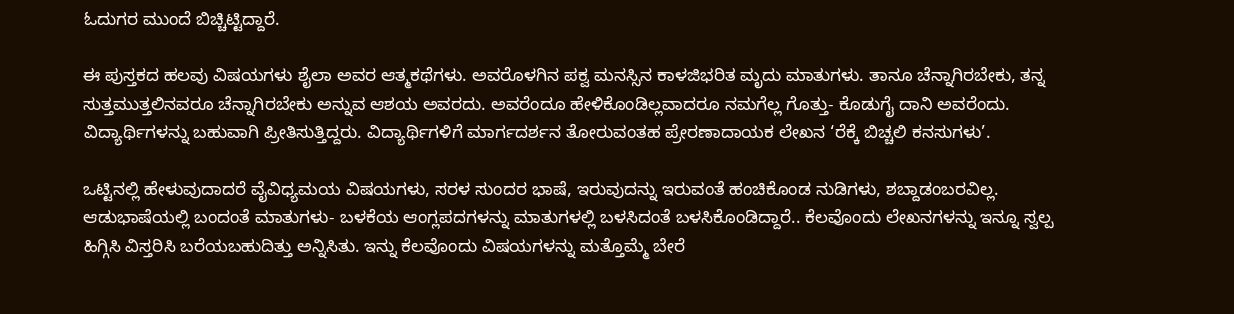ಓದುಗರ ಮುಂದೆ ಬಿಚ್ಚಿಟ್ಟಿದ್ದಾರೆ.

ಈ ಪುಸ್ತಕದ ಹಲವು ವಿಷಯಗಳು ಶೈಲಾ ಅವರ ಆತ್ಮಕಥೆಗಳು. ಅವರೊಳಗಿನ ಪಕ್ವ ಮನಸ್ಸಿನ ಕಾಳಜಿಭರಿತ ಮೃದು ಮಾತುಗಳು. ತಾನೂ ಚೆನ್ನಾಗಿರಬೇಕು, ತನ್ನ ಸುತ್ತಮುತ್ತಲಿನವರೂ ಚೆನ್ನಾಗಿರಬೇಕು ಅನ್ನುವ ಆಶಯ ಅವರದು. ಅವರೆಂದೂ ಹೇಳಿಕೊಂಡಿಲ್ಲವಾದರೂ ನಮಗೆಲ್ಲ ಗೊತ್ತು- ಕೊಡುಗೈ ದಾನಿ ಅವರೆಂದು. ವಿದ್ಯಾರ್ಥಿಗಳನ್ನು ಬಹುವಾಗಿ ಪ್ರೀತಿಸುತ್ತಿದ್ದರು. ವಿದ್ಯಾರ್ಥಿಗಳಿಗೆ ಮಾರ್ಗದರ್ಶನ ತೋರುವಂತಹ ಪ್ರೇರಣಾದಾಯಕ ಲೇಖನ ‘ರೆಕ್ಕೆ ಬಿಚ್ಚಲಿ ಕನಸುಗಳು’.

ಒಟ್ಟಿನಲ್ಲಿ ಹೇಳುವುದಾದರೆ ವೈವಿಧ್ಯಮಯ ವಿಷಯಗಳು, ಸರಳ ಸುಂದರ ಭಾಷೆ, ಇರುವುದನ್ನು ಇರುವಂತೆ ಹಂಚಿಕೊಂಡ ನುಡಿಗಳು, ಶಬ್ದಾಡಂಬರವಿಲ್ಲ. ಆಡುಭಾಷೆಯಲ್ಲಿ ಬಂದಂತೆ ಮಾತುಗಳು- ಬಳಕೆಯ ಆಂಗ್ಲಪದಗಳನ್ನು ಮಾತುಗಳಲ್ಲಿ ಬಳಸಿದಂತೆ ಬಳಸಿಕೊಂಡಿದ್ದಾರೆ.. ಕೆಲವೊಂದು ಲೇಖನಗಳನ್ನು ಇನ್ನೂ ಸ್ವಲ್ಪ ಹಿಗ್ಗಿಸಿ ವಿಸ್ತರಿಸಿ ಬರೆಯಬಹುದಿತ್ತು ಅನ್ನಿಸಿತು. ಇನ್ನು ಕೆಲವೊಂದು ವಿಷಯಗಳನ್ನು ಮತ್ತೊಮ್ಮೆ ಬೇರೆ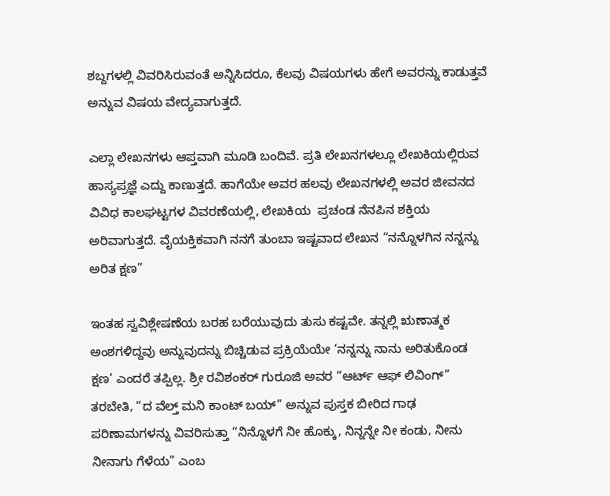ಶಬ್ದಗಳಲ್ಲಿ ವಿವರಿಸಿರುವಂತೆ ಅನ್ನಿಸಿದರೂ, ಕೆಲವು ವಿಷಯಗಳು ಹೇಗೆ ಅವರನ್ನು ಕಾಡುತ್ತವೆ ಅನ್ನುವ ವಿಷಯ ವೇದ್ಯವಾಗುತ್ತದೆ.

ಎಲ್ಲಾ ಲೇಖನಗಳು ಆಪ್ತವಾಗಿ ಮೂಡಿ ಬಂದಿವೆ. ಪ್ರತಿ ಲೇಖನಗಳಲ್ಲೂ ಲೇಖಕಿಯಲ್ಲಿರುವ ಹಾಸ್ಯಪ್ರಜ್ಞೆ ಎದ್ದು ಕಾಣುತ್ತದೆ. ಹಾಗೆಯೇ ಅವರ ಹಲವು ಲೇಖನಗಳಲ್ಲಿ ಅವರ ಜೀವನದ ವಿವಿಧ ಕಾಲಘಟ್ಟಗಳ ವಿವರಣೆಯಲ್ಲಿ, ಲೇಖಕಿಯ  ಪ್ರಚಂಡ ನೆನಪಿನ ಶಕ್ತಿಯ ಅರಿವಾಗುತ್ತದೆ. ವೈಯಕ್ತಿಕವಾಗಿ ನನಗೆ ತುಂಬಾ ಇಷ್ಟವಾದ ಲೇಖನ “ನನ್ನೊಳಗಿನ ನನ್ನನ್ನು ಅರಿತ ಕ್ಷಣ”

ಇಂತಹ ಸ್ವವಿಶ್ಲೇಷಣೆಯ ಬರಹ ಬರೆಯುವುದು ತುಸು ಕಷ್ಟವೇ. ತನ್ನಲ್ಲಿ ಋಣಾತ್ಮಕ ಅಂಶಗಳಿದ್ದವು ಅನ್ನುವುದನ್ನು ಬಿಚ್ಚಿಡುವ ಪ್ರಕ್ರಿಯೆಯೇ ‘ನನ್ನನ್ನು ನಾನು ಅರಿತುಕೊಂಡ ಕ್ಷಣ’ ಎಂದರೆ ತಪ್ಪಿಲ್ಲ. ಶ್ರೀ ರವಿಶಂಕರ್ ಗುರೂಜಿ ಅವರ “ಆರ್ಟ್ ಆಫ್ ಲಿವಿಂಗ್” ತರಬೇತಿ, “ದ ವೆಲ್ತ್ ಮನಿ ಕಾಂಟ್ ಬಯ್” ಅನ್ನುವ ಪುಸ್ತಕ ಬೀರಿದ ಗಾಢ ಪರಿಣಾಮಗಳನ್ನು ವಿವರಿಸುತ್ತಾ “ನಿನ್ನೊಳಗೆ ನೀ ಹೊಕ್ಕು, ನಿನ್ನನ್ನೇ ನೀ ಕಂಡು, ನೀನು ನೀನಾಗು ಗೆಳೆಯ” ಎಂಬ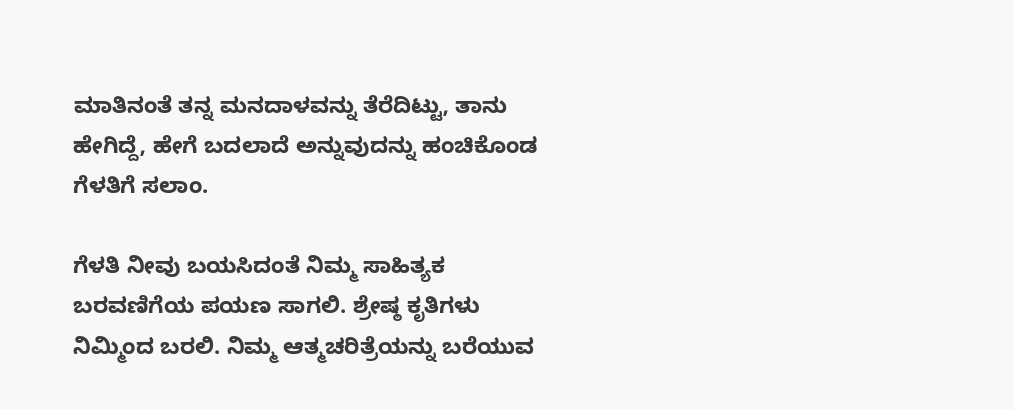ಮಾತಿನಂತೆ ತನ್ನ ಮನದಾಳವನ್ನು ತೆರೆದಿಟ್ಟು, ತಾನು ಹೇಗಿದ್ದೆ, ಹೇಗೆ ಬದಲಾದೆ ಅನ್ನುವುದನ್ನು ಹಂಚಿಕೊಂಡ ಗೆಳತಿಗೆ ಸಲಾಂ.

ಗೆಳತಿ ನೀವು ಬಯಸಿದಂತೆ ನಿಮ್ಮ ಸಾಹಿತ್ಯಕ ಬರವಣಿಗೆಯ ಪಯಣ ಸಾಗಲಿ. ಶ್ರೇಷ್ಠ ಕೃತಿಗಳು ನಿಮ್ಮಿಂದ ಬರಲಿ. ನಿಮ್ಮ ಆತ್ಮಚರಿತ್ರೆಯನ್ನು ಬರೆಯುವ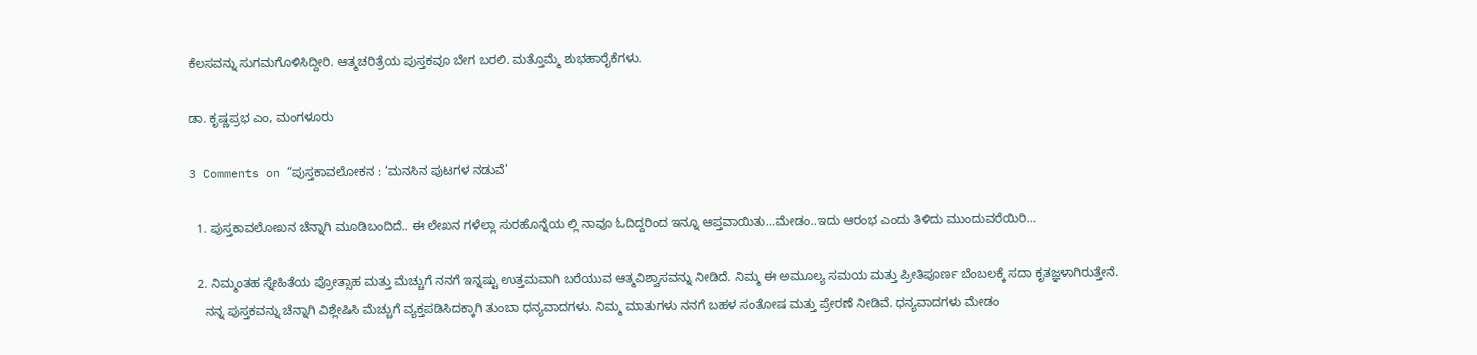ಕೆಲಸವನ್ನು ಸುಗಮಗೊಳಿಸಿದ್ದೀರಿ. ಆತ್ಮಚರಿತ್ರೆಯ ಪುಸ್ತಕವೂ ಬೇಗ ಬರಲಿ. ಮತ್ತೊಮ್ಮೆ ಶುಭಹಾರೈಕೆಗಳು.

ಡಾ. ಕೃಷ್ಣಪ್ರಭ ಎಂ, ಮಂಗಳೂರು

3 Comments on “ಪುಸ್ತಕಾವಲೋಕನ : ‘ಮನಸಿನ ಪುಟಗಳ ನಡುವೆ’

  1. ಪುಸ್ತಕಾವಲೋಖನ ಚೆನ್ನಾಗಿ ಮೂಡಿಬಂದಿದೆ.. ಈ ಲೇಖನ ಗಳೆಲ್ಲಾ ಸುರಹೊನ್ನೆಯ ಲ್ಲಿ ನಾವೂ ಓದಿದ್ದರಿಂದ ಇನ್ನೂ ಆಪ್ತವಾಯಿತು…ಮೇಡಂ..ಇದು ಆರಂಭ ಎಂದು ತಿಳಿದು ಮುಂದುವರೆಯಿರಿ…

  2. ನಿಮ್ಮಂತಹ ಸ್ನೇಹಿತೆಯ ಪ್ರೋತ್ಸಾಹ ಮತ್ತು ಮೆಚ್ಚುಗೆ ನನಗೆ ಇನ್ನಷ್ಟು ಉತ್ತಮವಾಗಿ ಬರೆಯುವ ಆತ್ಮವಿಶ್ವಾಸವನ್ನು ನೀಡಿದೆ. ನಿಮ್ಮ ಈ ಅಮೂಲ್ಯ ಸಮಯ ಮತ್ತು ಪ್ರೀತಿಪೂರ್ಣ ಬೆಂಬಲಕ್ಕೆ ಸದಾ ಕೃತಜ್ಞಳಾಗಿರುತ್ತೇನೆ.
    ನನ್ನ ಪುಸ್ತಕವನ್ನು ಚೆನ್ನಾಗಿ ವಿಶ್ಲೇಷಿಸಿ ಮೆಚ್ಚುಗೆ ವ್ಯಕ್ತಪಡಿಸಿದಕ್ಕಾಗಿ ತುಂಬಾ ಧನ್ಯವಾದಗಳು. ನಿಮ್ಮ ಮಾತುಗಳು ನನಗೆ ಬಹಳ ಸಂತೋಷ ಮತ್ತು ಪ್ರೇರಣೆ ನೀಡಿವೆ. ಧನ್ಯವಾದಗಳು ಮೇಡಂ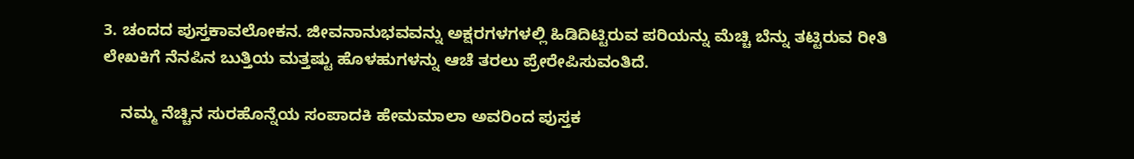3. ಚಂದದ ಪುಸ್ತಕಾವಲೋಕನ. ಜೀವನಾನುಭವವನ್ನು ಅಕ್ಷರಗಳಗಳಲ್ಲಿ ಹಿಡಿದಿಟ್ಟಿರುವ ಪರಿಯನ್ನು ಮೆಚ್ಚಿ ಬೆನ್ನು ತಟ್ಟಿರುವ ರೀತಿ ಲೇಖಕಿಗೆ ನೆನಪಿನ ಬುತ್ತಿಯ ಮತ್ತಷ್ಟು ಹೊಳಹುಗಳನ್ನು ಆಚೆ ತರಲು ಪ್ರೇರೇಪಿಸುವಂತಿದೆ.

    ನಮ್ಮ ನೆಚ್ಚಿನ ಸುರಹೊನ್ನೆಯ ಸಂಪಾದಕಿ ಹೇಮಮಾಲಾ ಅವರಿಂದ ಪುಸ್ತಕ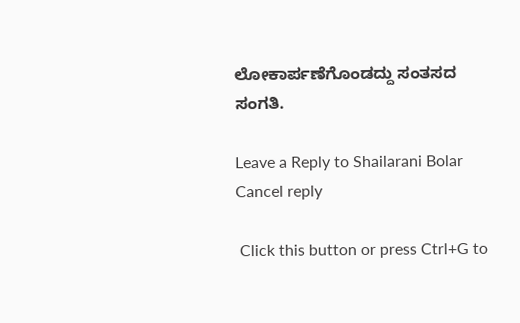ಲೋಕಾರ್ಪಣೆಗೊಂಡದ್ದು ಸಂತಸದ ಸಂಗತಿ.

Leave a Reply to Shailarani Bolar Cancel reply

 Click this button or press Ctrl+G to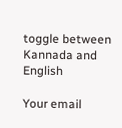toggle between Kannada and English

Your email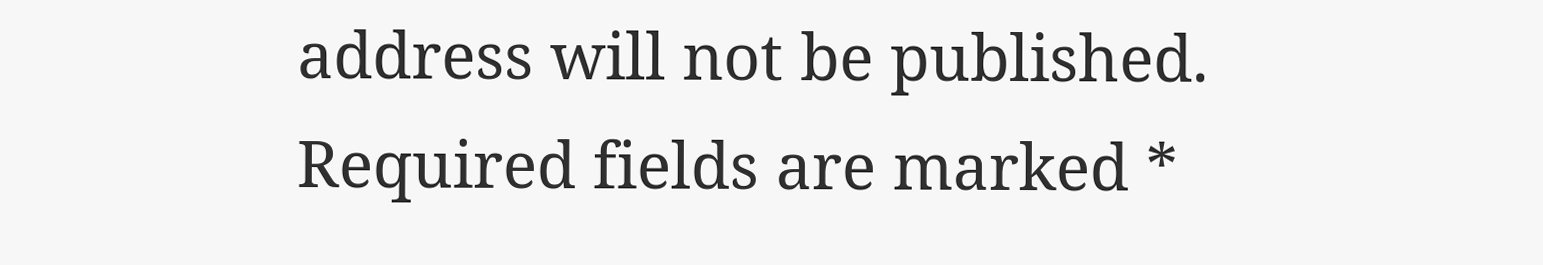address will not be published. Required fields are marked *